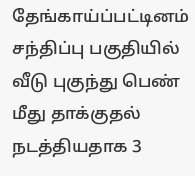தேங்காய்ப்பட்டினம் சந்திப்பு பகுதியில் வீடு புகுந்து பெண் மீது தாக்குதல் நடத்தியதாக 3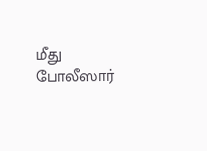மீது போலீஸார்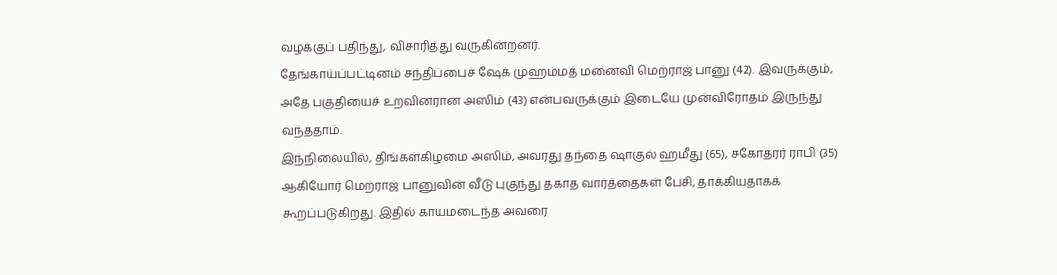வழக்குப் பதிந்து, விசாரித்து வருகின்றனர்.
தேங்காய்ப்பட்டினம் சந்திப்பைச் ஷேக் முஹம்மத் மனைவி மெற்ராஜ் பானு (42). இவருக்கும், அதே பகுதியைச் உறவினரான அஸிம் (43) என்பவருக்கும் இடையே முன்விரோதம் இருந்து வந்ததாம்.
இந்நிலையில், திங்கள்கிழமை அஸிம், அவரது தந்தை ஷாகுல் ஹமீது (65), சகோதரர் ராபி (35) ஆகியோர் மெற்ராஜ் பானுவின் வீடு புகுந்து தகாத வார்த்தைகள் பேசி, தாக்கியதாகக் கூறப்படுகிறது. இதில் காயமடைந்த அவரை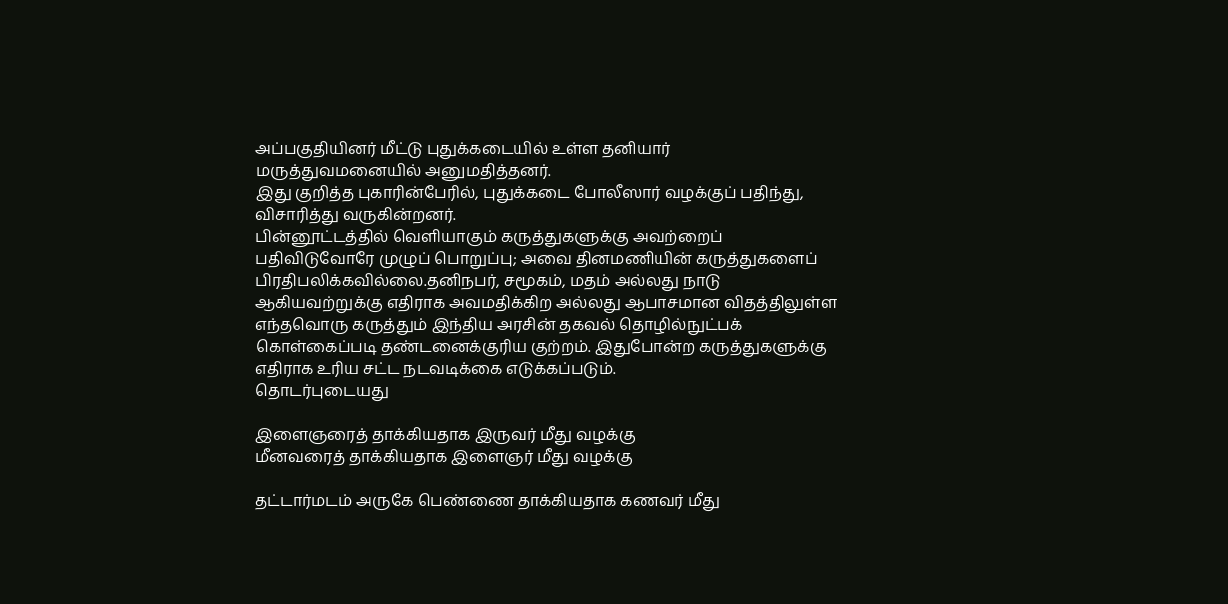அப்பகுதியினர் மீட்டு புதுக்கடையில் உள்ள தனியார் மருத்துவமனையில் அனுமதித்தனர்.
இது குறித்த புகாரின்பேரில், புதுக்கடை போலீஸார் வழக்குப் பதிந்து, விசாரித்து வருகின்றனர்.
பின்னூட்டத்தில் வெளியாகும் கருத்துகளுக்கு அவற்றைப் பதிவிடுவோரே முழுப் பொறுப்பு; அவை தினமணியின் கருத்துகளைப் பிரதிபலிக்கவில்லை.தனிநபர், சமூகம், மதம் அல்லது நாடு ஆகியவற்றுக்கு எதிராக அவமதிக்கிற அல்லது ஆபாசமான விதத்திலுள்ள எந்தவொரு கருத்தும் இந்திய அரசின் தகவல் தொழில்நுட்பக் கொள்கைப்படி தண்டனைக்குரிய குற்றம். இதுபோன்ற கருத்துகளுக்கு எதிராக உரிய சட்ட நடவடிக்கை எடுக்கப்படும்.
தொடர்புடையது

இளைஞரைத் தாக்கியதாக இருவர் மீது வழக்கு
மீனவரைத் தாக்கியதாக இளைஞர் மீது வழக்கு

தட்டார்மடம் அருகே பெண்ணை தாக்கியதாக கணவர் மீது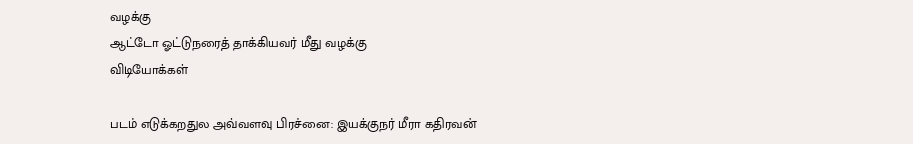வழக்கு
ஆட்டோ ஓட்டுநரைத் தாக்கியவர் மீது வழக்கு
விடியோக்கள்

படம் எடுக்கறதுல அவ்வளவு பிரச்னை: இயக்குநர் மீரா கதிரவன்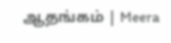ஆதங்கம் | Meera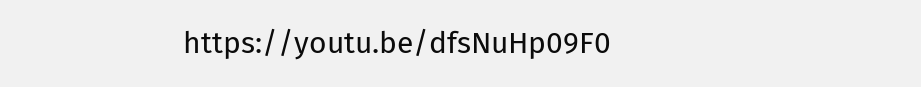https://youtu.be/dfsNuHp09F0